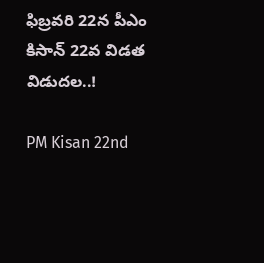ఫిబ్రవరి 22న పీఎం కిసాన్ 22వ విడత విడుదల..!

PM Kisan 22nd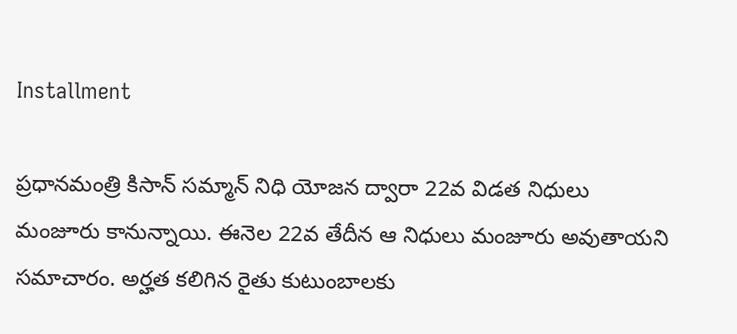Installment

ప్రధానమంత్రి కిసాన్ సమ్మాన్‌ నిధి యోజన ద్వారా 22వ విడత నిధులు మంజూరు కానున్నాయి. ఈనెల 22వ తేదీన ఆ నిధులు మంజూరు అవుతాయని సమాచారం. అర్హత కలిగిన రైతు కుటుంబాలకు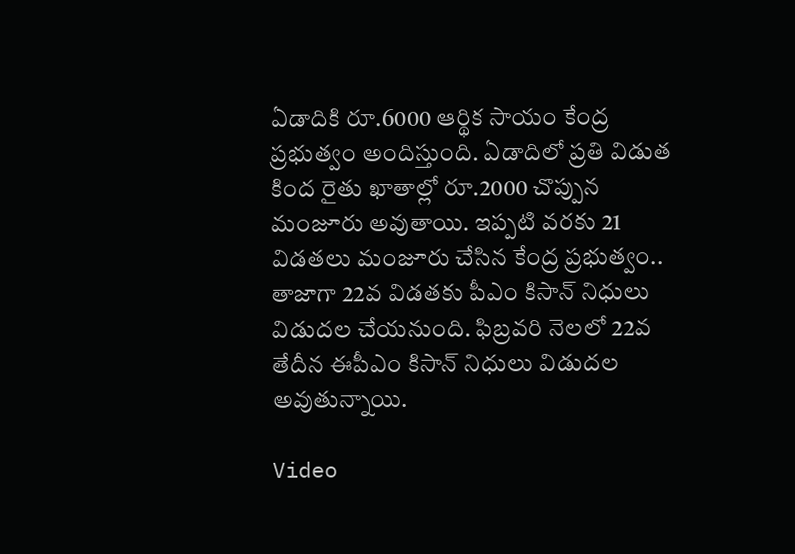ఏడాదికి రూ.6000 ఆర్థిక సాయం కేంద్ర ప్రభుత్వం అందిస్తుంది. ఏడాదిలో ప్రతి విడుత కింద రైతు ఖాతాల్లో రూ.2000 చొప్పున మంజూరు అవుతాయి. ఇప్పటి వరకు 21 విడతలు మంజూరు చేసిన కేంద్ర ప్రభుత్వం.. తాజాగా 22వ విడతకు పీఎం కిసాన్‌ నిధులు విడుదల చేయనుంది. ఫిబ్రవరి నెలలో 22వ తేదీన ఈపీఎం కిసాన్ నిధులు విడుదల అవుతున్నాయి.

Video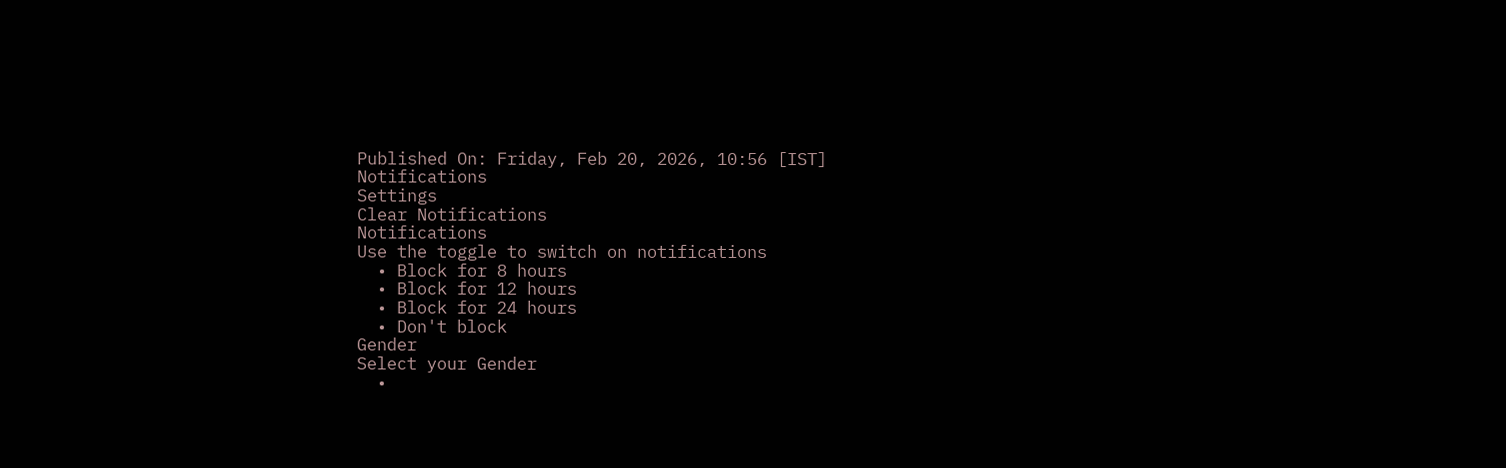Published On: Friday, Feb 20, 2026, 10:56 [IST]
Notifications
Settings
Clear Notifications
Notifications
Use the toggle to switch on notifications
  • Block for 8 hours
  • Block for 12 hours
  • Block for 24 hours
  • Don't block
Gender
Select your Gender
  •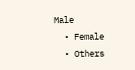Male
  • Female
  • Others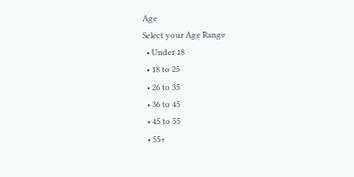Age
Select your Age Range
  • Under 18
  • 18 to 25
  • 26 to 35
  • 36 to 45
  • 45 to 55
  • 55+